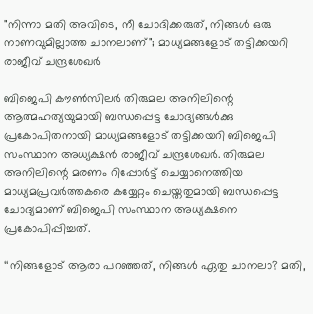"നിന്നാ മതി അവിടെ, നീ ചോദിക്കരുത്, നിങ്ങൾ ഒരു നാണവുമില്ലാത്ത ചാനലാണ്"; മാധ്യമങ്ങളോട് തട്ടിക്കയറി രാജീവ് ചന്ദ്രശേഖർ

ബിജെപി കൗൺസിലർ തിരുമല അനിലിന്റെ ആത്മഹത്യയുമായി ബന്ധപ്പെട്ട ചോദ്യങ്ങൾക്കു പ്രകോപിതനായി മാധ്യമങ്ങളോട് തട്ടിക്കയറി ബിജെപി സംസ്ഥാന അധ്യക്ഷൻ രാജീവ് ചന്ദ്രശേഖർ. തിരുമല അനിലിന്റെ മരണം റിപ്പോർട്ട് ചെയ്യാനെത്തിയ മാധ്യമപ്രവർത്തകരെ കയ്യേറ്റം ചെയ്തതുമായി ബന്ധപ്പെട്ട ചോദ്യമാണ് ബിജെപി സംസ്ഥാന അധ്യക്ഷനെ പ്രകോപിപ്പിച്ചത്.

‘‘നിങ്ങളോട് ആരാ പറഞ്ഞത്, നിങ്ങൾ ഏതു ചാനലാ? മതി,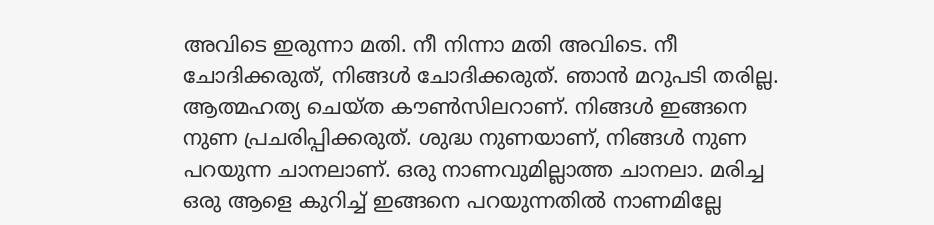അവിടെ ഇരുന്നാ മതി. നീ നിന്നാ മതി അവിടെ. നീ ചോദിക്കരുത്, നിങ്ങൾ‌ ചോദിക്കരുത്. ഞാൻ മറുപടി തരില്ല. ആത്മഹത്യ ചെയ്ത കൗൺസിലറാണ്. നിങ്ങൾ ഇങ്ങനെ നുണ പ്രചരിപ്പിക്കരുത്. ശുദ്ധ നുണയാണ്, നിങ്ങൾ നുണ പറയുന്ന ചാനലാണ്. ഒരു നാണവുമില്ലാത്ത ചാനലാ. മരിച്ച ഒരു ആളെ കുറിച്ച് ഇങ്ങനെ പറയുന്നതിൽ നാണമില്ലേ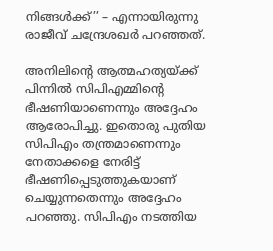നിങ്ങൾക്ക്’’ – എന്നായിരുന്നു രാജീവ് ചന്ദ്രേശഖർ പറഞ്ഞത്.

അനിലിന്റെ ആത്മഹത്യയ്ക്ക് പിന്നിൽ സിപിഎമ്മിന്റെ ഭീഷണിയാണെന്നും അദ്ദേഹം ആരോപിച്ചു. ഇതൊരു പുതിയ സിപിഎം തന്ത്രമാണെന്നും നേതാക്കളെ നേരിട്ട് ഭീഷണിപ്പെടുത്തുകയാണ് ചെയ്യുന്നതെന്നും അദ്ദേഹം പറഞ്ഞു. സിപിഎം നടത്തിയ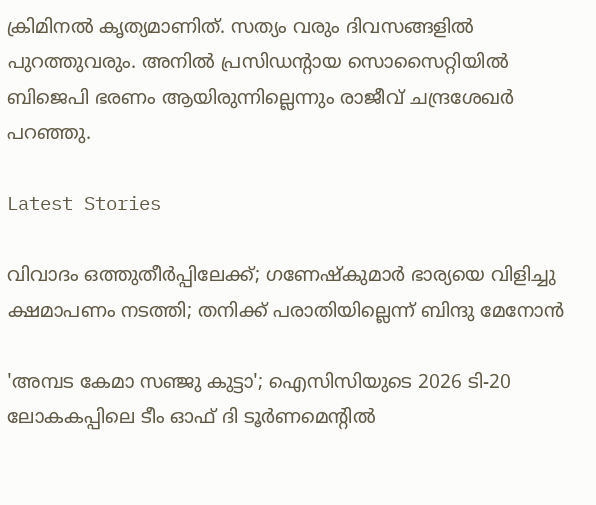ക്രിമിനൽ‌ കൃത്യമാണിത്. സത്യം വരും ദിവസങ്ങളിൽ പുറത്തുവരും. അനിൽ പ്രസി‍ഡന്റായ സൊസൈറ്റിയിൽ ബിജെപി ഭരണം ആയിരുന്നില്ലെന്നും രാജീവ് ചന്ദ്രശേഖർ പറഞ്ഞു.

Latest Stories

വിവാദം ഒത്തുതീർപ്പിലേക്ക്; ഗണേഷ്കുമാർ ഭാര്യയെ വിളിച്ചു ക്ഷമാപണം നടത്തി; തനിക്ക് പരാതിയില്ലെന്ന് ബിന്ദു മേനോൻ

'അമ്പട കേമാ സഞ്ജു കുട്ടാ'; ഐസിസിയുടെ 2026 ടി-20 ലോകകപ്പിലെ ടീം ഓഫ് ദി ടൂർണമെന്റിൽ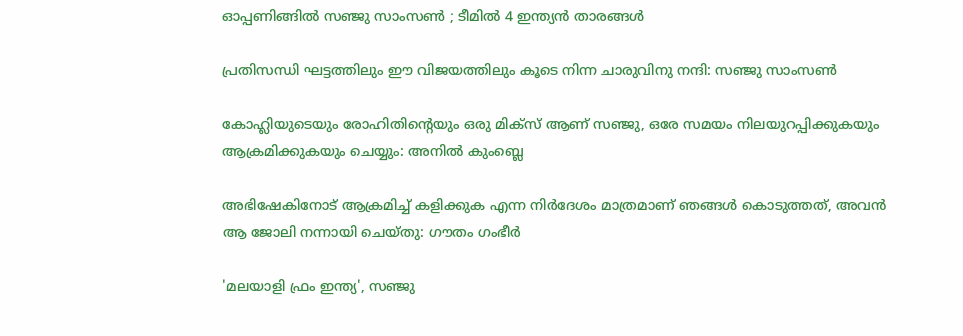ഓപ്പണിങ്ങിൽ സഞ്ജു സാംസൺ ; ടീമിൽ 4 ഇന്ത്യൻ താരങ്ങൾ

പ്രതിസന്ധി ഘട്ടത്തിലും ഈ വിജയത്തിലും കൂടെ നിന്ന ചാരുവിനു നന്ദി: സഞ്ജു സാംസൺ

കോഹ്ലിയുടെയും രോഹിതിന്റെയും ഒരു മിക്സ് ആണ് സഞ്ജു, ഒരേ സമയം നിലയുറപ്പിക്കുകയും ആക്രമിക്കുകയും ചെയ്യും: അനിൽ കുംബ്ലെ

അഭിഷേകിനോട് ആക്രമിച്ച് കളിക്കുക എന്ന നിർദേശം മാത്രമാണ് ഞങ്ങൾ കൊടുത്തത്, അവൻ ആ ജോലി നന്നായി ചെയ്തു: ഗൗതം ഗംഭീർ

'മലയാളി ഫ്രം ഇന്ത്യ', സഞ്ജു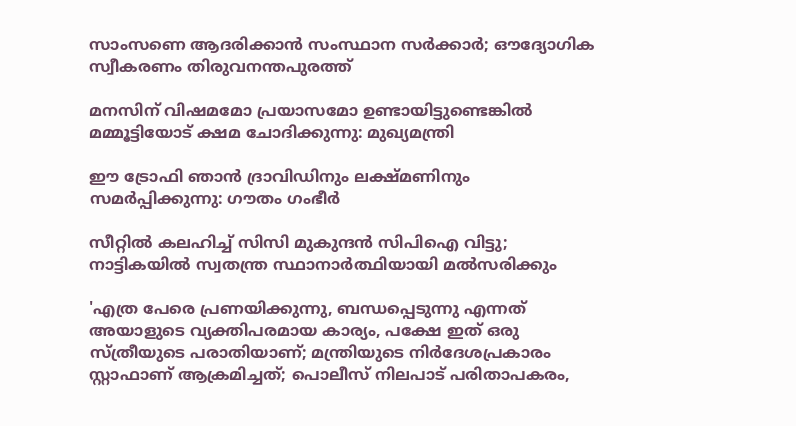സാംസണെ ആദരിക്കാൻ സംസ്ഥാന സർക്കാർ; ഔദ്യോഗിക സ്വീകരണം തിരുവനന്തപുരത്ത്

മനസിന് വിഷമമോ പ്രയാസമോ ഉണ്ടായിട്ടുണ്ടെങ്കില്‍ മമ്മൂട്ടിയോട് ക്ഷമ ചോദിക്കുന്നു: മുഖ്യമന്ത്രി

ഈ ട്രോഫി ഞാൻ ദ്രാവിഡിനും ലക്ഷ്മണിനും സമർപ്പിക്കുന്നു: ഗൗതം ഗംഭീർ

സീറ്റില്‍ കലഹിച്ച് സിസി മുകുന്ദന്‍ സിപിഐ വിട്ടു; നാട്ടികയില്‍ സ്വതന്ത്ര സ്ഥാനാര്‍ത്ഥിയായി മല്‍സരിക്കും

'എത്ര പേരെ പ്രണയിക്കുന്നു, ബന്ധപ്പെടുന്നു എന്നത് അയാളുടെ വ്യക്തിപരമായ കാര്യം, പക്ഷേ ഇത് ഒരു സ്ത്രീയുടെ പരാതിയാണ്; മന്ത്രിയുടെ നിര്‍ദേശപ്രകാരം സ്റ്റാഫാണ് ആക്രമിച്ചത്; പൊലീസ് നിലപാട് പരിതാപകരം,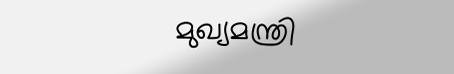മുഖ്യമന്ത്രി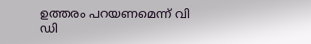ഉത്തരം പറയണമെന്ന് വി ഡി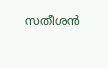സതീശന്‍